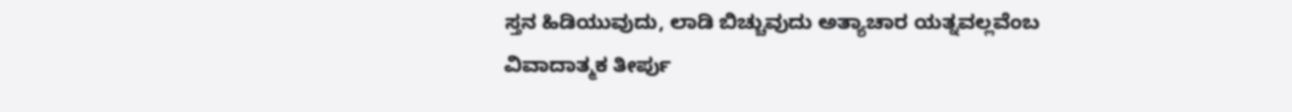ಸ್ತನ ಹಿಡಿಯುವುದು, ಲಾಡಿ ಬಿಚ್ಚುವುದು ಅತ್ಯಾಚಾರ ಯತ್ನವಲ್ಲವೆಂಬ ವಿವಾದಾತ್ಮಕ ತೀರ್ಪು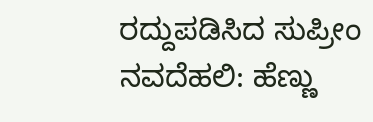ರದ್ದುಪಡಿಸಿದ ಸುಪ್ರೀಂ
ನವದೆಹಲಿ: ಹೆಣ್ಣು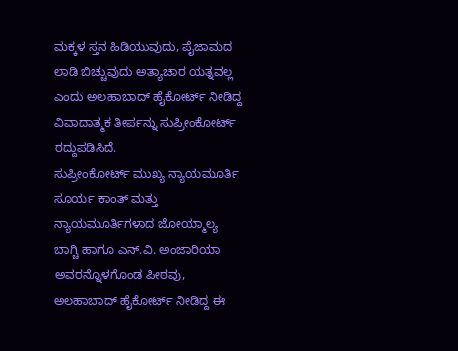ಮಕ್ಕಳ ಸ್ತನ ಹಿಡಿಯುವುದು, ಪೈಜಾಮದ ಲಾಡಿ ಬಿಚ್ಚುವುದು ಅತ್ಯಾಚಾರ ಯತ್ನವಲ್ಲ ಎಂದು ಅಲಹಾಬಾದ್ ಹೈಕೋರ್ಟ್ ನೀಡಿದ್ದ ವಿವಾದಾತ್ಮಕ ತೀರ್ಪನ್ನು ಸುಪ್ರೀಂಕೋರ್ಟ್ ರದ್ದುಪಡಿಸಿದೆ.
ಸುಪ್ರೀಂಕೋರ್ಟ್ ಮುಖ್ಯ ನ್ಯಾಯಮೂರ್ತಿ ಸೂರ್ಯ ಕಾಂತ್ ಮತ್ತು ನ್ಯಾಯಮೂರ್ತಿಗಳಾದ ಜೋಯ್ಮಾಲ್ಯ ಬಾಗ್ಚಿ ಹಾಗೂ ಎನ್.ವಿ. ಅಂಜಾರಿಯಾ ಅವರನ್ನೊಳಗೊಂಡ ಪೀಠವು, ಅಲಹಾಬಾದ್ ಹೈಕೋರ್ಟ್ ನೀಡಿದ್ದ ಈ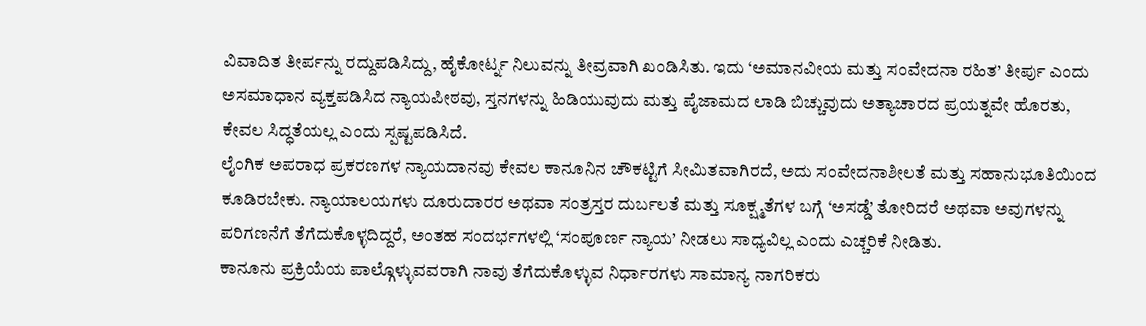ವಿವಾದಿತ ತೀರ್ಪನ್ನು ರದ್ದುಪಡಿಸಿದ್ದು, ಹೈಕೋರ್ಟ್ನ ನಿಲುವನ್ನು ತೀವ್ರವಾಗಿ ಖಂಡಿಸಿತು. ಇದು ‘ಅಮಾನವೀಯ ಮತ್ತು ಸಂವೇದನಾ ರಹಿತ’ ತೀರ್ಪು ಎಂದು ಅಸಮಾಧಾನ ವ್ಯಕ್ತಪಡಿಸಿದ ನ್ಯಾಯಪೀಠವು, ಸ್ತನಗಳನ್ನು ಹಿಡಿಯುವುದು ಮತ್ತು ಪೈಜಾಮದ ಲಾಡಿ ಬಿಚ್ಚುವುದು ಅತ್ಯಾಚಾರದ ಪ್ರಯತ್ನವೇ ಹೊರತು, ಕೇವಲ ಸಿದ್ಧತೆಯಲ್ಲ ಎಂದು ಸ್ಪಷ್ಟಪಡಿಸಿದೆ.
ಲೈಂಗಿಕ ಅಪರಾಧ ಪ್ರಕರಣಗಳ ನ್ಯಾಯದಾನವು ಕೇವಲ ಕಾನೂನಿನ ಚೌಕಟ್ಟಿಗೆ ಸೀಮಿತವಾಗಿರದೆ, ಅದು ಸಂವೇದನಾಶೀಲತೆ ಮತ್ತು ಸಹಾನುಭೂತಿಯಿಂದ ಕೂಡಿರಬೇಕು. ನ್ಯಾಯಾಲಯಗಳು ದೂರುದಾರರ ಅಥವಾ ಸಂತ್ರಸ್ತರ ದುರ್ಬಲತೆ ಮತ್ತು ಸೂಕ್ಷ್ಮತೆಗಳ ಬಗ್ಗೆ ‘ಅಸಡ್ಡೆ’ ತೋರಿದರೆ ಅಥವಾ ಅವುಗಳನ್ನು ಪರಿಗಣನೆಗೆ ತೆಗೆದುಕೊಳ್ಳದಿದ್ದರೆ, ಅಂತಹ ಸಂದರ್ಭಗಳಲ್ಲಿ ‘ಸಂಪೂರ್ಣ ನ್ಯಾಯ’ ನೀಡಲು ಸಾಧ್ಯವಿಲ್ಲ ಎಂದು ಎಚ್ಚರಿಕೆ ನೀಡಿತು.
ಕಾನೂನು ಪ್ರಕ್ರಿಯೆಯ ಪಾಲ್ಗೊಳ್ಳುವವರಾಗಿ ನಾವು ತೆಗೆದುಕೊಳ್ಳುವ ನಿರ್ಧಾರಗಳು ಸಾಮಾನ್ಯ ನಾಗರಿಕರು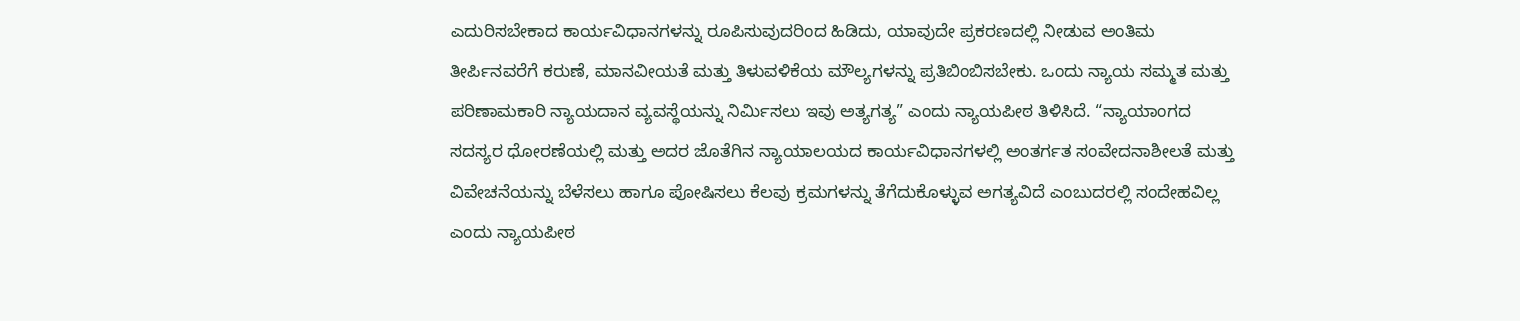ಎದುರಿಸಬೇಕಾದ ಕಾರ್ಯವಿಧಾನಗಳನ್ನು ರೂಪಿಸುವುದರಿಂದ ಹಿಡಿದು, ಯಾವುದೇ ಪ್ರಕರಣದಲ್ಲಿ ನೀಡುವ ಅಂತಿಮ ತೀರ್ಪಿನವರೆಗೆ ಕರುಣೆ, ಮಾನವೀಯತೆ ಮತ್ತು ತಿಳುವಳಿಕೆಯ ಮೌಲ್ಯಗಳನ್ನು ಪ್ರತಿಬಿಂಬಿಸಬೇಕು. ಒಂದು ನ್ಯಾಯ ಸಮ್ಮತ ಮತ್ತು ಪರಿಣಾಮಕಾರಿ ನ್ಯಾಯದಾನ ವ್ಯವಸ್ಥೆಯನ್ನು ನಿರ್ಮಿಸಲು ಇವು ಅತ್ಯಗತ್ಯ” ಎಂದು ನ್ಯಾಯಪೀಠ ತಿಳಿಸಿದೆ. “ನ್ಯಾಯಾಂಗದ ಸದಸ್ಯರ ಧೋರಣೆಯಲ್ಲಿ ಮತ್ತು ಅದರ ಜೊತೆಗಿನ ನ್ಯಾಯಾಲಯದ ಕಾರ್ಯವಿಧಾನಗಳಲ್ಲಿ ಅಂತರ್ಗತ ಸಂವೇದನಾಶೀಲತೆ ಮತ್ತು ವಿವೇಚನೆಯನ್ನು ಬೆಳೆಸಲು ಹಾಗೂ ಪೋಷಿಸಲು ಕೆಲವು ಕ್ರಮಗಳನ್ನು ತೆಗೆದುಕೊಳ್ಳುವ ಅಗತ್ಯವಿದೆ ಎಂಬುದರಲ್ಲಿ ಸಂದೇಹವಿಲ್ಲ ಎಂದು ನ್ಯಾಯಪೀಠ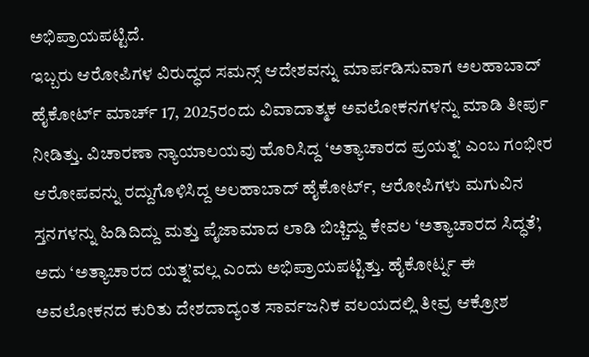ಅಭಿಪ್ರಾಯಪಟ್ಟಿದೆ.
ಇಬ್ಬರು ಆರೋಪಿಗಳ ವಿರುದ್ಧದ ಸಮನ್ಸ್ ಆದೇಶವನ್ನು ಮಾರ್ಪಡಿಸುವಾಗ ಅಲಹಾಬಾದ್ ಹೈಕೋರ್ಟ್ ಮಾರ್ಚ್ 17, 2025ರಂದು ವಿವಾದಾತ್ಮಕ ಅವಲೋಕನಗಳನ್ನು ಮಾಡಿ ತೀರ್ಪು ನೀಡಿತ್ತು. ವಿಚಾರಣಾ ನ್ಯಾಯಾಲಯವು ಹೊರಿಸಿದ್ದ ‘ಅತ್ಯಾಚಾರದ ಪ್ರಯತ್ನ’ ಎಂಬ ಗಂಭೀರ ಆರೋಪವನ್ನು ರದ್ದುಗೊಳಿಸಿದ್ದ ಅಲಹಾಬಾದ್ ಹೈಕೋರ್ಟ್, ಆರೋಪಿಗಳು ಮಗುವಿನ ಸ್ತನಗಳನ್ನು ಹಿಡಿದಿದ್ದು ಮತ್ತು ಪೈಜಾಮಾದ ಲಾಡಿ ಬಿಚ್ಚಿದ್ದು ಕೇವಲ ‘ಅತ್ಯಾಚಾರದ ಸಿದ್ಧತೆ’, ಅದು ‘ಅತ್ಯಾಚಾರದ ಯತ್ನ’ವಲ್ಲ ಎಂದು ಅಭಿಪ್ರಾಯಪಟ್ಟಿತ್ತು. ಹೈಕೋರ್ಟ್ನ ಈ ಅವಲೋಕನದ ಕುರಿತು ದೇಶದಾದ್ಯಂತ ಸಾರ್ವಜನಿಕ ವಲಯದಲ್ಲಿ ತೀವ್ರ ಆಕ್ರೋಶ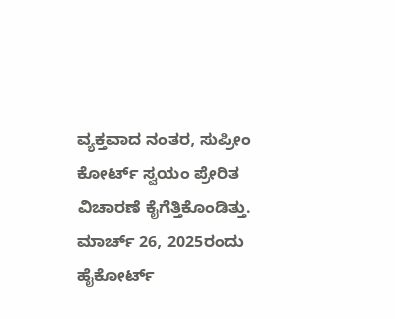ವ್ಯಕ್ತವಾದ ನಂತರ, ಸುಪ್ರೀಂ ಕೋರ್ಟ್ ಸ್ವಯಂ ಪ್ರೇರಿತ ವಿಚಾರಣೆ ಕೈಗೆತ್ತಿಕೊಂಡಿತ್ತು. ಮಾರ್ಚ್ 26, 2025ರಂದು ಹೈಕೋರ್ಟ್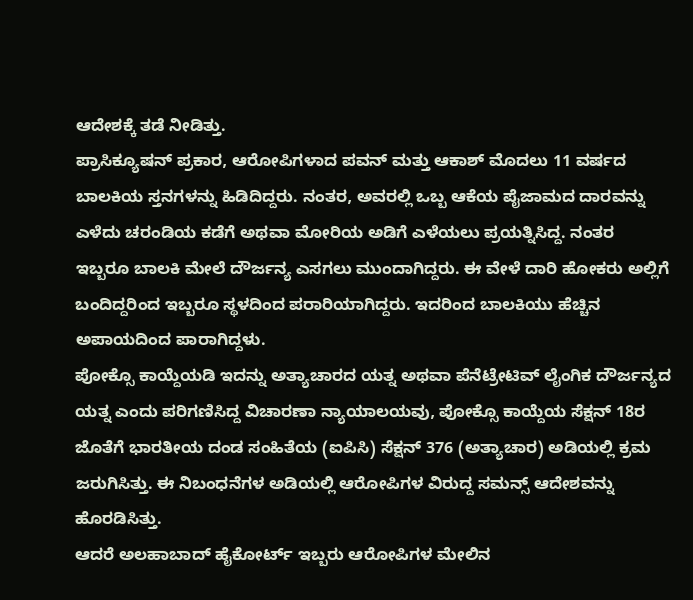ಆದೇಶಕ್ಕೆ ತಡೆ ನೀಡಿತ್ತು.
ಪ್ರಾಸಿಕ್ಯೂಷನ್ ಪ್ರಕಾರ, ಆರೋಪಿಗಳಾದ ಪವನ್ ಮತ್ತು ಆಕಾಶ್ ಮೊದಲು 11 ವರ್ಷದ ಬಾಲಕಿಯ ಸ್ತನಗಳನ್ನು ಹಿಡಿದಿದ್ದರು. ನಂತರ, ಅವರಲ್ಲಿ ಒಬ್ಬ ಆಕೆಯ ಪೈಜಾಮದ ದಾರವನ್ನು ಎಳೆದು ಚರಂಡಿಯ ಕಡೆಗೆ ಅಥವಾ ಮೋರಿಯ ಅಡಿಗೆ ಎಳೆಯಲು ಪ್ರಯತ್ನಿಸಿದ್ದ. ನಂತರ ಇಬ್ಬರೂ ಬಾಲಕಿ ಮೇಲೆ ದೌರ್ಜನ್ಯ ಎಸಗಲು ಮುಂದಾಗಿದ್ದರು. ಈ ವೇಳೆ ದಾರಿ ಹೋಕರು ಅಲ್ಲಿಗೆ ಬಂದಿದ್ದರಿಂದ ಇಬ್ಬರೂ ಸ್ಥಳದಿಂದ ಪರಾರಿಯಾಗಿದ್ದರು. ಇದರಿಂದ ಬಾಲಕಿಯು ಹೆಚ್ಚಿನ ಅಪಾಯದಿಂದ ಪಾರಾಗಿದ್ದಳು.
ಪೋಕ್ಸೊ ಕಾಯ್ದೆಯಡಿ ಇದನ್ನು ಅತ್ಯಾಚಾರದ ಯತ್ನ ಅಥವಾ ಪೆನೆಟ್ರೇಟಿವ್ ಲೈಂಗಿಕ ದೌರ್ಜನ್ಯದ ಯತ್ನ ಎಂದು ಪರಿಗಣಿಸಿದ್ದ ವಿಚಾರಣಾ ನ್ಯಾಯಾಲಯವು, ಪೋಕ್ಸೊ ಕಾಯ್ದೆಯ ಸೆಕ್ಷನ್ 18ರ ಜೊತೆಗೆ ಭಾರತೀಯ ದಂಡ ಸಂಹಿತೆಯ (ಐಪಿಸಿ) ಸೆಕ್ಷನ್ 376 (ಅತ್ಯಾಚಾರ) ಅಡಿಯಲ್ಲಿ ಕ್ರಮ ಜರುಗಿಸಿತ್ತು. ಈ ನಿಬಂಧನೆಗಳ ಅಡಿಯಲ್ಲಿ ಆರೋಪಿಗಳ ವಿರುದ್ದ ಸಮನ್ಸ್ ಆದೇಶವನ್ನು ಹೊರಡಿಸಿತ್ತು.
ಆದರೆ ಅಲಹಾಬಾದ್ ಹೈಕೋರ್ಟ್ ಇಬ್ಬರು ಆರೋಪಿಗಳ ಮೇಲಿನ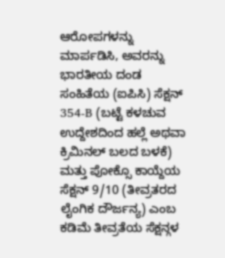ಆರೋಪಗಳನ್ನು ಮಾರ್ಪಡಿಸಿ, ಅವರನ್ನು ಭಾರತೀಯ ದಂಡ ಸಂಹಿತೆಯ (ಐಪಿಸಿ) ಸೆಕ್ಷನ್ 354-B (ಬಟ್ಟೆ ಕಳಚುವ ಉದ್ದೇಶದಿಂದ ಹಲ್ಲೆ ಅಥವಾ ಕ್ರಿಮಿನಲ್ ಬಲದ ಬಳಕೆ) ಮತ್ತು ಪೋಕ್ಸೊ ಕಾಯ್ದೆಯ ಸೆಕ್ಷನ್ 9/10 (ತೀವ್ರತರದ ಲೈಂಗಿಕ ದೌರ್ಜನ್ಯ) ಎಂಬ ಕಡಿಮೆ ತೀವ್ರತೆಯ ಸೆಕ್ಷನ್ಗಳ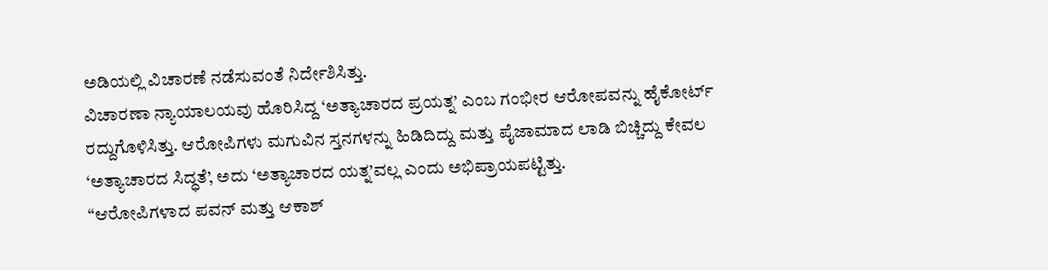ಅಡಿಯಲ್ಲಿ ವಿಚಾರಣೆ ನಡೆಸುವಂತೆ ನಿರ್ದೇಶಿಸಿತ್ತು.
ವಿಚಾರಣಾ ನ್ಯಾಯಾಲಯವು ಹೊರಿಸಿದ್ದ ‘ಅತ್ಯಾಚಾರದ ಪ್ರಯತ್ನ’ ಎಂಬ ಗಂಭೀರ ಆರೋಪವನ್ನು ಹೈಕೋರ್ಟ್ ರದ್ದುಗೊಳಿಸಿತ್ತು. ಆರೋಪಿಗಳು ಮಗುವಿನ ಸ್ತನಗಳನ್ನು ಹಿಡಿದಿದ್ದು ಮತ್ತು ಪೈಜಾಮಾದ ಲಾಡಿ ಬಿಚ್ಚಿದ್ದು ಕೇವಲ ‘ಅತ್ಯಾಚಾರದ ಸಿದ್ಧತೆ’, ಅದು ‘ಅತ್ಯಾಚಾರದ ಯತ್ನ’ವಲ್ಲ ಎಂದು ಅಭಿಪ್ರಾಯಪಟ್ಟಿತ್ತು.
“ಆರೋಪಿಗಳಾದ ಪವನ್ ಮತ್ತು ಆಕಾಶ್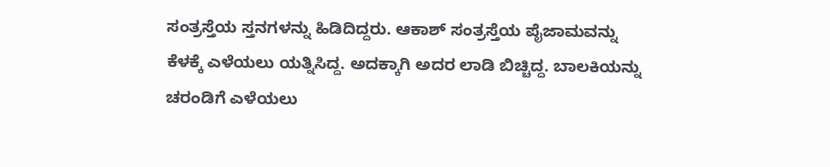ಸಂತ್ರಸ್ತೆಯ ಸ್ತನಗಳನ್ನು ಹಿಡಿದಿದ್ದರು. ಆಕಾಶ್ ಸಂತ್ರಸ್ತೆಯ ಪೈಜಾಮವನ್ನು ಕೆಳಕ್ಕೆ ಎಳೆಯಲು ಯತ್ನಿಸಿದ್ದ. ಅದಕ್ಕಾಗಿ ಅದರ ಲಾಡಿ ಬಿಚ್ಚಿದ್ದ. ಬಾಲಕಿಯನ್ನು ಚರಂಡಿಗೆ ಎಳೆಯಲು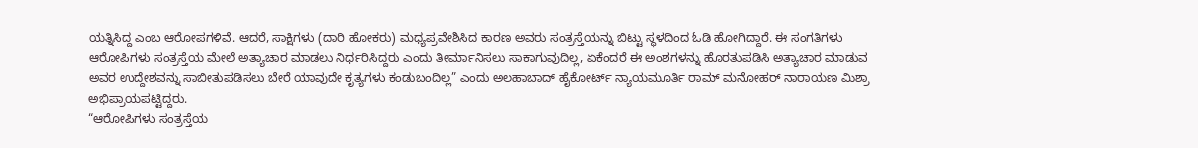ಯತ್ನಿಸಿದ್ದ ಎಂಬ ಆರೋಪಗಳಿವೆ. ಆದರೆ, ಸಾಕ್ಷಿಗಳು (ದಾರಿ ಹೋಕರು) ಮಧ್ಯಪ್ರವೇಶಿಸಿದ ಕಾರಣ ಅವರು ಸಂತ್ರಸ್ತೆಯನ್ನು ಬಿಟ್ಟು ಸ್ಥಳದಿಂದ ಓಡಿ ಹೋಗಿದ್ದಾರೆ. ಈ ಸಂಗತಿಗಳು ಆರೋಪಿಗಳು ಸಂತ್ರಸ್ತೆಯ ಮೇಲೆ ಅತ್ಯಾಚಾರ ಮಾಡಲು ನಿರ್ಧರಿಸಿದ್ದರು ಎಂದು ತೀರ್ಮಾನಿಸಲು ಸಾಕಾಗುವುದಿಲ್ಲ, ಏಕೆಂದರೆ ಈ ಅಂಶಗಳನ್ನು ಹೊರತುಪಡಿಸಿ ಅತ್ಯಾಚಾರ ಮಾಡುವ ಅವರ ಉದ್ದೇಶವನ್ನು ಸಾಬೀತುಪಡಿಸಲು ಬೇರೆ ಯಾವುದೇ ಕೃತ್ಯಗಳು ಕಂಡುಬಂದಿಲ್ಲ” ಎಂದು ಅಲಹಾಬಾದ್ ಹೈಕೋರ್ಟ್ ನ್ಯಾಯಮೂರ್ತಿ ರಾಮ್ ಮನೋಹರ್ ನಾರಾಯಣ ಮಿಶ್ರಾ ಅಭಿಪ್ರಾಯಪಟ್ಟಿದ್ದರು.
“ಆರೋಪಿಗಳು ಸಂತ್ರಸ್ತೆಯ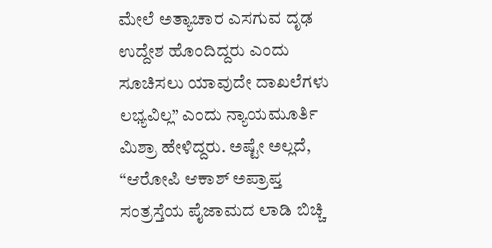ಮೇಲೆ ಅತ್ಯಾಚಾರ ಎಸಗುವ ದೃಢ ಉದ್ದೇಶ ಹೊಂದಿದ್ದರು ಎಂದು ಸೂಚಿಸಲು ಯಾವುದೇ ದಾಖಲೆಗಳು ಲಭ್ಯವಿಲ್ಲ” ಎಂದು ನ್ಯಾಯಮೂರ್ತಿ ಮಿಶ್ರಾ ಹೇಳಿದ್ದರು. ಅಷ್ಟೇ ಅಲ್ಲದೆ, “ಆರೋಪಿ ಆಕಾಶ್ ಅಪ್ರಾಪ್ತ ಸಂತ್ರಸ್ತೆಯ ಪೈಜಾಮದ ಲಾಡಿ ಬಿಚ್ಚಿ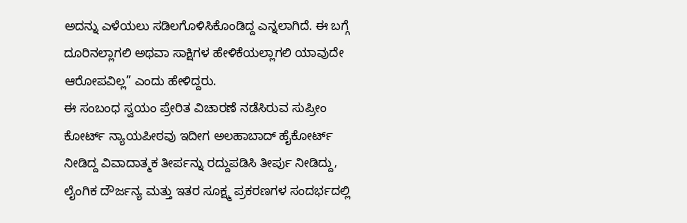ಅದನ್ನು ಎಳೆಯಲು ಸಡಿಲಗೊಳಿಸಿಕೊಂಡಿದ್ದ ಎನ್ನಲಾಗಿದೆ. ಈ ಬಗ್ಗೆ ದೂರಿನಲ್ಲಾಗಲಿ ಅಥವಾ ಸಾಕ್ಷಿಗಳ ಹೇಳಿಕೆಯಲ್ಲಾಗಲಿ ಯಾವುದೇ ಆರೋಪವಿಲ್ಲ” ಎಂದು ಹೇಳಿದ್ದರು.
ಈ ಸಂಬಂಧ ಸ್ವಯಂ ಪ್ರೇರಿತ ವಿಚಾರಣೆ ನಡೆಸಿರುವ ಸುಪ್ರೀಂ ಕೋರ್ಟ್ ನ್ಯಾಯಪೀಠವು ಇದೀಗ ಅಲಹಾಬಾದ್ ಹೈಕೋರ್ಟ್ ನೀಡಿದ್ದ ವಿವಾದಾತ್ಮಕ ತೀರ್ಪನ್ನು ರದ್ದುಪಡಿಸಿ ತೀರ್ಪು ನೀಡಿದ್ದು, ಲೈಂಗಿಕ ದೌರ್ಜನ್ಯ ಮತ್ತು ಇತರ ಸೂಕ್ಷ್ಮ ಪ್ರಕರಣಗಳ ಸಂದರ್ಭದಲ್ಲಿ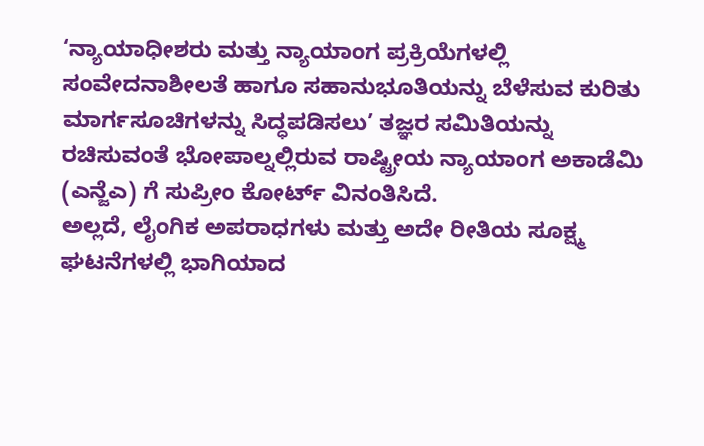‘ನ್ಯಾಯಾಧೀಶರು ಮತ್ತು ನ್ಯಾಯಾಂಗ ಪ್ರಕ್ರಿಯೆಗಳಲ್ಲಿ ಸಂವೇದನಾಶೀಲತೆ ಹಾಗೂ ಸಹಾನುಭೂತಿಯನ್ನು ಬೆಳೆಸುವ ಕುರಿತು ಮಾರ್ಗಸೂಚಿಗಳನ್ನು ಸಿದ್ಧಪಡಿಸಲು’ ತಜ್ಞರ ಸಮಿತಿಯನ್ನು ರಚಿಸುವಂತೆ ಭೋಪಾಲ್ನಲ್ಲಿರುವ ರಾಷ್ಟ್ರೀಯ ನ್ಯಾಯಾಂಗ ಅಕಾಡೆಮಿ (ಎನ್ಜೆಎ) ಗೆ ಸುಪ್ರೀಂ ಕೋರ್ಟ್ ವಿನಂತಿಸಿದೆ.
ಅಲ್ಲದೆ, ಲೈಂಗಿಕ ಅಪರಾಧಗಳು ಮತ್ತು ಅದೇ ರೀತಿಯ ಸೂಕ್ಷ್ಮ ಘಟನೆಗಳಲ್ಲಿ ಭಾಗಿಯಾದ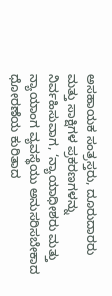ಅಸಹಾಯಕ ಸಂತ್ರಸ್ತರು, ದೂರುದಾರರು ಮತ್ತು ಸಾಕ್ಷಿಗಳ ಪ್ರಕರಣಗಳನ್ನು ನಿರ್ವಹಿಸುವಾಗ, ‘ನ್ಯಾಯಾಧೀಶರು ಮತ್ತು ನ್ಯಾಯಾಂಗ ವ್ಯವಸ್ಥೆಯು ಅನುಸರಿಸಬೇಕಾದ ಧೋರಣೆಯ ಕುರಿತಾದ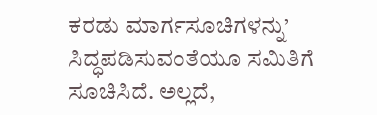ಕರಡು ಮಾರ್ಗಸೂಚಿಗಳನ್ನು’ ಸಿದ್ಧಪಡಿಸುವಂತೆಯೂ ಸಮಿತಿಗೆ ಸೂಚಿಸಿದೆ. ಅಲ್ಲದೆ,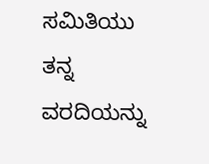ಸಮಿತಿಯು ತನ್ನ ವರದಿಯನ್ನು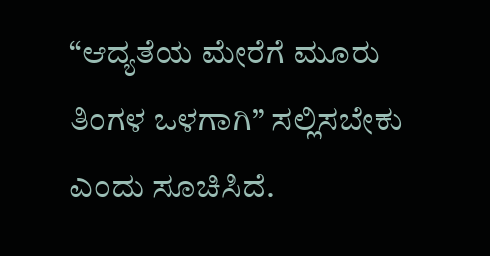“ಆದ್ಯತೆಯ ಮೇರೆಗೆ ಮೂರು ತಿಂಗಳ ಒಳಗಾಗಿ” ಸಲ್ಲಿಸಬೇಕು ಎಂದು ಸೂಚಿಸಿದೆ.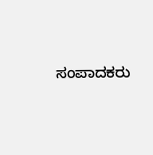ಸಂಪಾದಕರು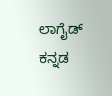ಲಾಗೈಡ್ ಕನ್ನಡ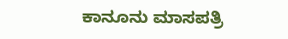ಕಾನೂನು ಮಾಸಪತ್ರಿ